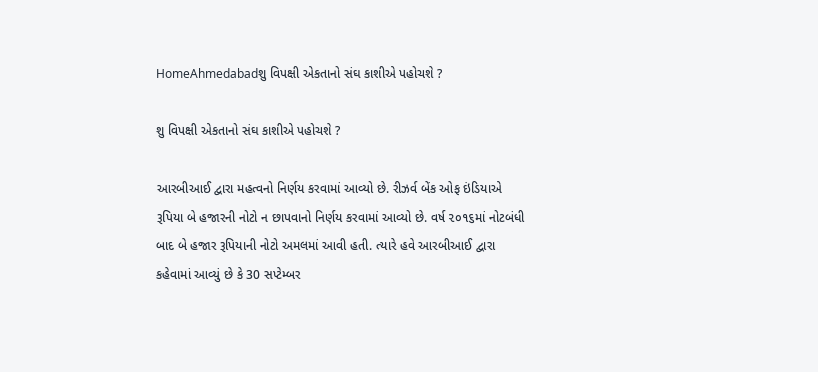HomeAhmedabadશુ વિપક્ષી એકતાનો સંઘ કાશીએ પહોચશે ?

શુ વિપક્ષી એકતાનો સંઘ કાશીએ પહોચશે ?

આરબીઆઈ દ્વારા મહત્વનો નિર્ણય કરવામાં આવ્યો છે. રીઝર્વ બેંક ઓફ ઇંડિયાએ રૂપિયા બે હજારની નોટો ન છાપવાનો નિર્ણય કરવામાં આવ્યો છે. વર્ષ ૨૦૧૬માં નોટબંધી બાદ બે હજાર રૂપિયાની નોટો અમલમાં આવી હતી. ત્યારે હવે આરબીઆઈ દ્વારા કહેવામાં આવ્યું છે કે 30 સપ્ટેમ્બર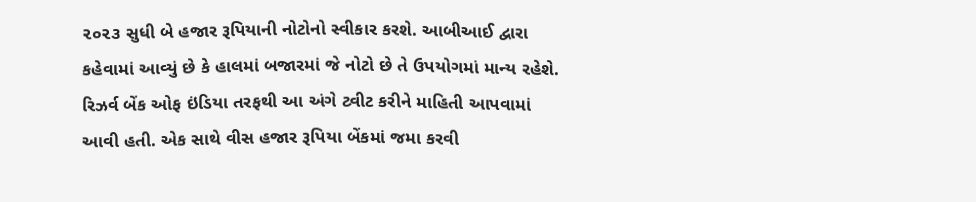૨૦૨૩ સુધી બે હજાર રૂપિયાની નોટોનો સ્વીકાર કરશે. આબીઆઈ દ્વારા કહેવામાં આવ્યું છે કે હાલમાં બજારમાં જે નોટો છે તે ઉપયોગમાં માન્ય રહેશે. રિઝર્વ બેંક ઓફ ઇંડિયા તરફથી આ અંગે ટ્વીટ કરીને માહિતી આપવામાં આવી હતી. એક સાથે વીસ હજાર રૂપિયા બેંકમાં જમા કરવી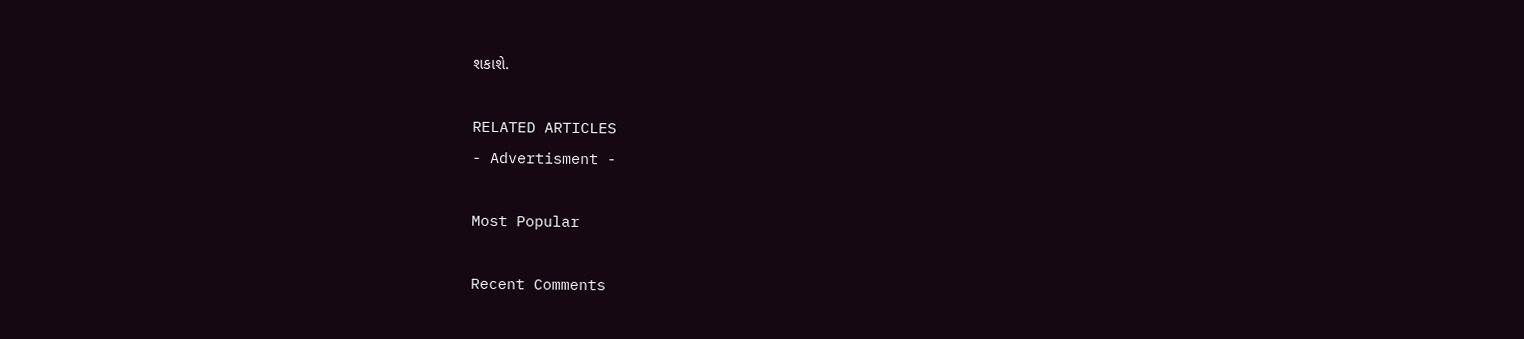શકાશે.

RELATED ARTICLES
- Advertisment -

Most Popular

Recent Comments